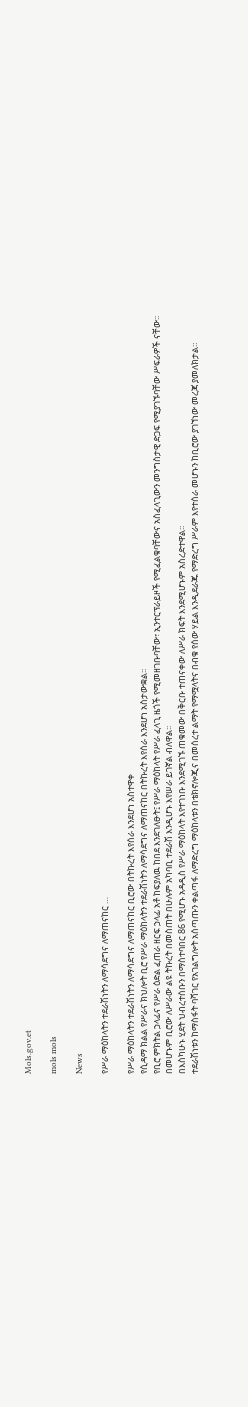Mols.gov.et

mols mols

News

የሥራ ማዕከላትን ተደራሽነትን ለማሳደግና ለማጠናከር …

የሥራ ማዕከላትን ተደራሽነትን ለማሳደግና ለማጠናከር ቢሮው በትኩረት እየሰራ እንደሆነ አስተዋቀ
የሲዳማ ክልል የሥራና ክህሎት ቢሮ የሥራ ማዕከላትን ተደራሽነትን ለማሳደግና ለማጠናከር በትኩረት እየሰራ እንደሆነ አስታውቋል፡፡
የቢሮ ምክትል ኃላፊና የሥራ ዕድል ፈጠራ ዘርፍ ኃላፊ አቶ ከፍያለዉ ከበደ እንደገለፁት፤ የሥራ ማዕከላት የሥራ ፈላጊ ዜጎች የሚመዘገቡባቸው፣ ኢንተርፕራይዞች የሚፈልቁባቸውና አስፈላጊውን መንግስታዊ ድጋፍ የሚያገኙባቸው ሥፍራዎች ናቸው፡፡
በመሆኑም ቢሮው ለሥራው ልዩ ትኩረት በመስጠት በሁሉም አካባቢ ተደራሽ እንዲሆኑ እየሠራ ይገኛል ብለዋል፡፡
በእስካሁኑ ሂደት ህብረተሰቡን በማስተባበር 86 የሚሆኑ አዳዲስ የሥራ ማዕከላት እየተገነቡ እንደሚገኙ ጠቁመው በቅርቡ ተጠናቀው ለሥራ ክፍት እንደሚሆኑም አስረድተዋል፡፡
ተደራሽነቱን ከማስፋት ባሻገር የአገልግሎት አሰጣጡን ቀልጣፋ ለማድረግ ማዕከላቱን በቴክኖሎጂና በመሰረተ ልማት የማሟላትና በብቁ የሰው ሃይል እንዲደራጁ የማድረግ ሥራም እየተሰራ መሆኑን ከቢሮው ያገኘነው መረጃ ያመለክታል።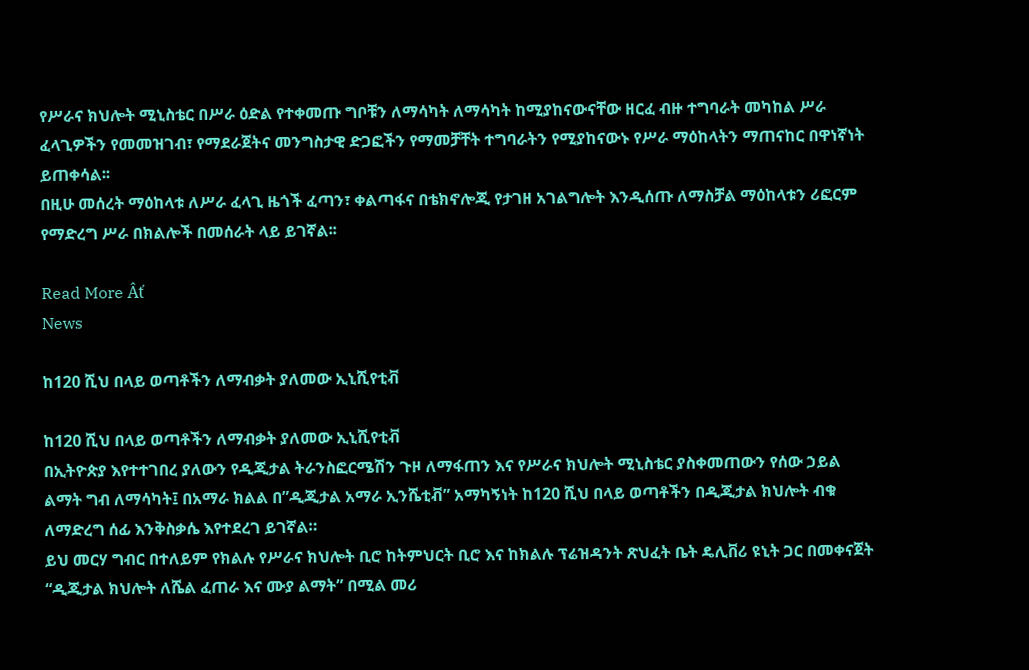የሥራና ክህሎት ሚኒስቴር በሥራ ዕድል የተቀመጡ ግቦቹን ለማሳካት ለማሳካት ከሚያከናውናቸው ዘርፈ ብዙ ተግባራት መካከል ሥራ ፈላጊዎችን የመመዝገብ፣ የማደራጀትና መንግስታዊ ድጋፎችን የማመቻቸት ተግባራትን የሚያከናውኑ የሥራ ማዕከላትን ማጠናከር በዋነኛነት ይጠቀሳል፡፡
በዚሁ መሰረት ማዕከላቱ ለሥራ ፈላጊ ዜጎች ፈጣን፣ ቀልጣፋና በቴክኖሎጂ የታገዘ አገልግሎት እንዲሰጡ ለማስቻል ማዕከላቱን ሪፎርም የማድረግ ሥራ በክልሎች በመሰራት ላይ ይገኛል፡፡

Read More Âť
News

ከ120 ሺህ በላይ ወጣቶችን ለማብቃት ያለመው ኢኒሺየቲቭ

ከ120 ሺህ በላይ ወጣቶችን ለማብቃት ያለመው ኢኒሺየቲቭ
በኢትዮጵያ እየተተገበረ ያለውን የዲጂታል ትራንስፎርሜሽን ጉዞ ለማፋጠን እና የሥራና ክህሎት ሚኒስቴር ያስቀመጠውን የሰው ኃይል ልማት ግብ ለማሳካት፤ በአማራ ክልል በ”ዲጂታል አማራ ኢንሼቲቭ” አማካኝነት ከ120 ሺህ በላይ ወጣቶችን በዲጂታል ክህሎት ብቁ ለማድረግ ሰፊ እንቅስቃሴ እየተደረገ ይገኛል።
ይህ መርሃ ግብር በተለይም የክልሉ የሥራና ክህሎት ቢሮ ከትምህርት ቢሮ እና ከክልሉ ፕሬዝዳንት ጽህፈት ቤት ዴሊቨሪ ዩኒት ጋር በመቀናጀት “ዲጂታል ክህሎት ለሼል ፈጠራ እና ሙያ ልማት” በሚል መሪ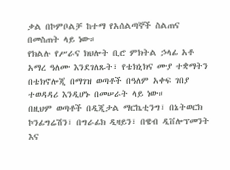ቃል በኮምቦልቻ ከተማ የአሰልጣኞች ስልጠና በመስጠት ላይ ነው።
የክልሉ የሥራና ክህሎት ቢሮ ምክትል ኃላፊ አቶ አማረ ዓለሙ እንደገለጹት፣ የቴክኒክና ሙያ ተቋማትን በቴክኖሎጂ በማገዝ ወጣቶች በዓለም አቀፍ ገበያ ተወዳዳሪ እንዲሆኑ በመሠራት ላይ ነው።
በዚህም ወጣቶች በዲጂታል ማርኬቲንግ፣ በኔትወርክ ኮንፊግሬሽን፣ በግራፊክ ዲዛይን፣ በዌብ ዲቨሎፕመንት እና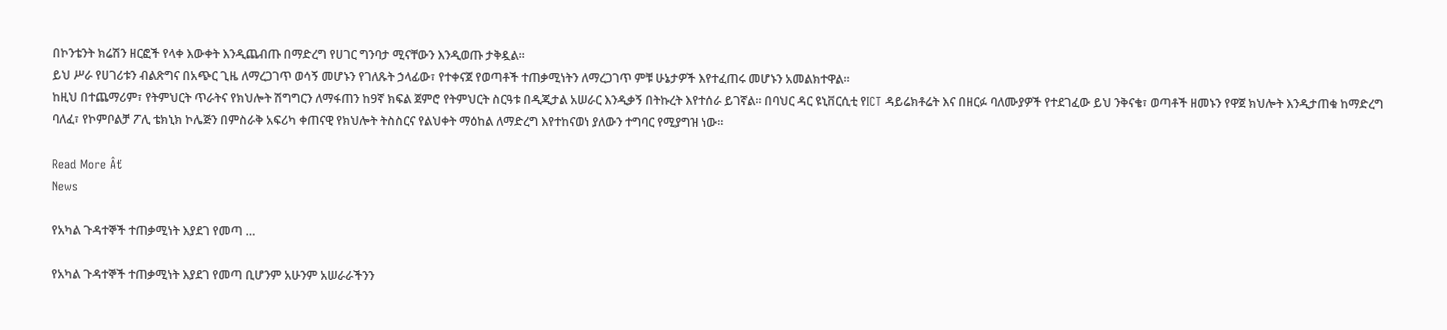በኮንቴንት ክሬሽን ዘርፎች የላቀ እውቀት እንዲጨብጡ በማድረግ የሀገር ግንባታ ሚናቸውን እንዲወጡ ታቅዷል።
ይህ ሥራ የሀገሪቱን ብልጽግና በአጭር ጊዜ ለማረጋገጥ ወሳኝ መሆኑን የገለጹት ኃላፊው፣ የተቀናጀ የወጣቶች ተጠቃሚነትን ለማረጋገጥ ምቹ ሁኔታዎች እየተፈጠሩ መሆኑን አመልክተዋል።
ከዚህ በተጨማሪም፣ የትምህርት ጥራትና የክህሎት ሽግግርን ለማፋጠን ከ9ኛ ክፍል ጀምሮ የትምህርት ስርዓቱ በዲጂታል አሠራር እንዲቃኝ በትኩረት እየተሰራ ይገኛል። በባህር ዳር ዩኒቨርሲቲ የICT ዳይሬክቶሬት እና በዘርፉ ባለሙያዎች የተደገፈው ይህ ንቅናቄ፣ ወጣቶች ዘመኑን የዋጀ ክህሎት እንዲታጠቁ ከማድረግ ባለፈ፣ የኮምቦልቻ ፖሊ ቴክኒክ ኮሌጅን በምስራቅ አፍሪካ ቀጠናዊ የክህሎት ትስስርና የልህቀት ማዕከል ለማድረግ እየተከናወነ ያለውን ተግባር የሚያግዝ ነው።

Read More Âť
News

የአካል ጉዳተኞች ተጠቃሚነት እያደገ የመጣ …

የአካል ጉዳተኞች ተጠቃሚነት እያደገ የመጣ ቢሆንም አሁንም አሠራራችንን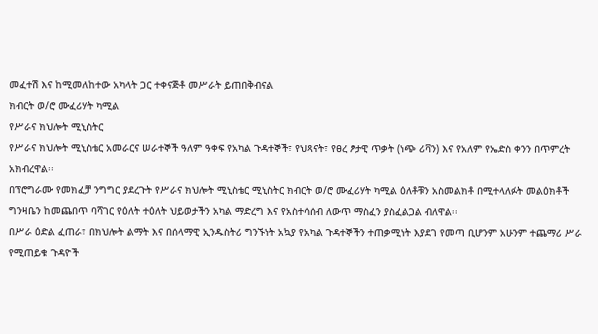መፈተሽ እና ከሚመለከተው አካላት ጋር ተቀናጅቶ መሥራት ይጠበቅብናል
ክብርት ወ/ሮ ሙፈሪሃት ካሚል
የሥራና ክህሎት ሚኒስትር
የሥራና ክህሎት ሚኒስቴር አመራርና ሠራተኞች ዓለም ዓቀፍ የአካል ጉዳተኞች፣ የህጻናት፣ የፀረ ፆታዊ ጥቃት (ነጭ ሪቫን) እና የአለም የኤድስ ቀንን በጥምረት አክብረዋል፡፡
በፕሮግራሙ የመክፈቻ ንግግር ያደረጉት የሥራና ክህሎት ሚኒስቴር ሚኒስትር ክብርት ወ/ሮ ሙፈሪሃት ካሚል ዕለቶቹን አስመልክቶ በሚተላለፉት መልዕክቶች ግንዛቤን ከመጨበጥ ባሻገር የዕለት ተዕለት ህይወታችን አካል ማድረግ እና የአስተሳሰብ ለውጥ ማስፈን ያስፈልጋል ብለዋል፡፡
በሥራ ዕድል ፈጠራ፣ በክህሎት ልማት እና በሰላማዊ ኢንዱስትሪ ግንኙነት አኳያ የአካል ጉዳተኞችን ተጠቃሚነት እያደገ የመጣ ቢሆንም አሁንም ተጨማሪ ሥራ የሚጠይቁ ጉዳዮች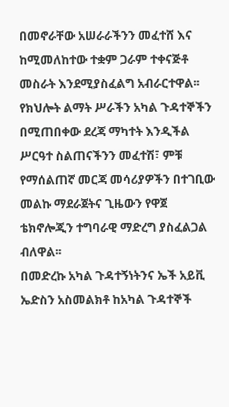በመኖራቸው አሠራራችንን መፈተሸ እና ከሚመለከተው ተቋም ጋራም ተቀናጅቶ መስራት እንደሚያስፈልግ አብራርተዋል፡፡
የክህሎት ልማት ሥራችን አካል ጉዳተኞችን በሚጠበቀው ደረጃ ማካተት እንዲችል ሥርዓተ ስልጠናችንን መፈተሽ፣ ምቹ የማሰልጠኛ መርጃ መሳሪያዎችን በተገቢው መልኩ ማደራጀትና ጊዜውን የዋጀ ቴክኖሎጂን ተግባራዊ ማድረግ ያስፈልጋል ብለዋል፡፡
በመድረኩ አካል ጉዳተኝነትንና ኤች አይቪ ኤድስን አስመልክቶ ከአካል ጉዳተኞች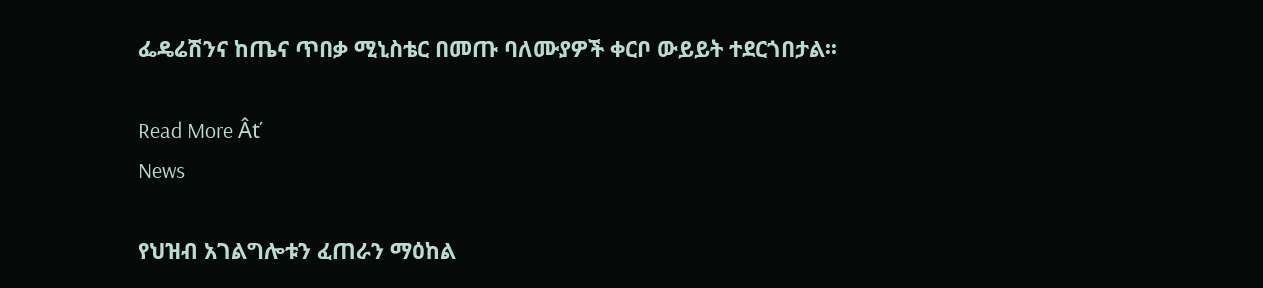ፌዴሬሽንና ከጤና ጥበቃ ሚኒስቴር በመጡ ባለሙያዎች ቀርቦ ውይይት ተደርጎበታል፡፡

Read More Âť
News

የህዝብ አገልግሎቱን ፈጠራን ማዕከል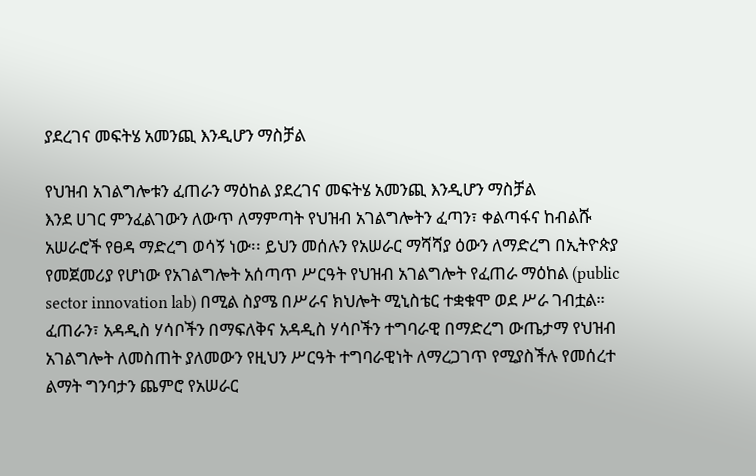ያደረገና መፍትሄ አመንጪ እንዲሆን ማስቻል

የህዝብ አገልግሎቱን ፈጠራን ማዕከል ያደረገና መፍትሄ አመንጪ እንዲሆን ማስቻል
እንደ ሀገር ምንፈልገውን ለውጥ ለማምጣት የህዝብ አገልግሎትን ፈጣን፣ ቀልጣፋና ከብልሹ አሠራሮች የፀዳ ማድረግ ወሳኝ ነው፡፡ ይህን መሰሉን የአሠራር ማሻሻያ ዕውን ለማድረግ በኢትዮጵያ የመጀመሪያ የሆነው የአገልግሎት አሰጣጥ ሥርዓት የህዝብ አገልግሎት የፈጠራ ማዕከል (public sector innovation lab) በሚል ስያሜ በሥራና ክህሎት ሚኒስቴር ተቋቁሞ ወደ ሥራ ገብቷል።
ፈጠራን፣ አዳዲስ ሃሳቦችን በማፍለቅና አዳዲስ ሃሳቦችን ተግባራዊ በማድረግ ውጤታማ የህዝብ አገልግሎት ለመስጠት ያለመውን የዚህን ሥርዓት ተግባራዊነት ለማረጋገጥ የሚያስችሉ የመሰረተ ልማት ግንባታን ጨምሮ የአሠራር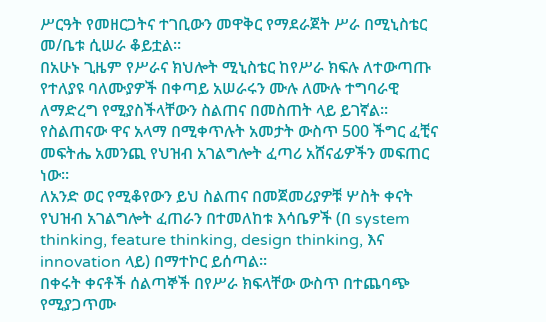ሥርዓት የመዘርጋትና ተገቢውን መዋቅር የማደራጀት ሥራ በሚኒስቴር መ/ቤቱ ሲሠራ ቆይቷል፡፡
በአሁኑ ጊዜም የሥራና ክህሎት ሚኒስቴር ከየሥራ ክፍሉ ለተውጣጡ የተለያዩ ባለሙያዎች በቀጣይ አሠራሩን ሙሉ ለሙሉ ተግባራዊ ለማድረግ የሚያስችላቸውን ስልጠና በመስጠት ላይ ይገኛል፡፡
የስልጠናው ዋና አላማ በሚቀጥሉት አመታት ውስጥ 500 ችግር ፈቺና መፍትሔ አመንጪ የህዝብ አገልግሎት ፈጣሪ አሸናፊዎችን መፍጠር ነው፡፡
ለአንድ ወር የሚቆየውን ይህ ስልጠና በመጀመሪያዎቹ ሦስት ቀናት የህዝብ አገልግሎት ፈጠራን በተመለከቱ እሳቤዎች (በ system thinking, feature thinking, design thinking, እና innovation ላይ) በማተኮር ይሰጣል፡፡
በቀሩት ቀናቶች ሰልጣኞች በየሥራ ክፍላቸው ውስጥ በተጨባጭ የሚያጋጥሙ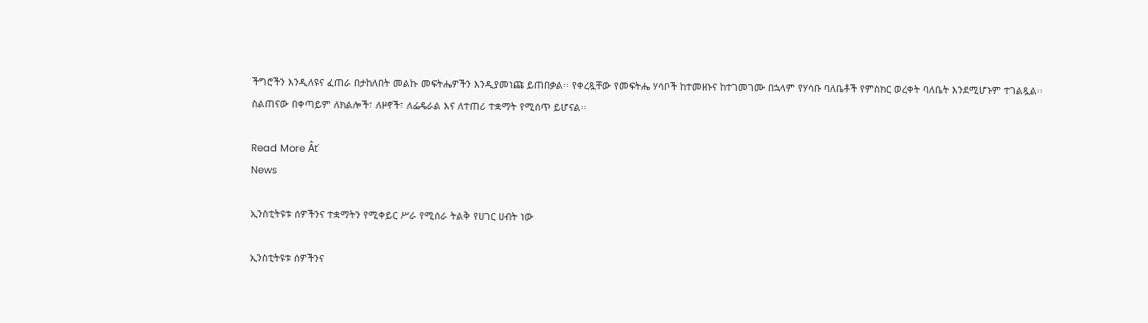ችግሮችን እንዲለዩና ፈጠራ በታከለበት መልኩ መፍትሔዎችን እንዲያመነጩ ይጠበቃል፡፡ የቀረጿቸው የመፍትሔ ሃሳቦች ከተመዘኑና ከተገመገሙ በኋላም የሃሳቡ ባለቤቶች የምስክር ወረቀት ባለቤት እንደሚሆኑም ተገልጿል፡፡
ስልጠናው በቀጣይም ለክልሎች፣ ለዞኖች፣ ለፌዴራል እና ለተጠሪ ተቋማት የሚሰጥ ይሆናል፡፡

Read More Âť
News

ኢንስቲትዩቱ ሰዎችንና ተቋማትን የሚቀይር ሥራ የሚሰራ ትልቅ የሀገር ሀብት ነው

ኢንስቲትዩቱ ሰዎችንና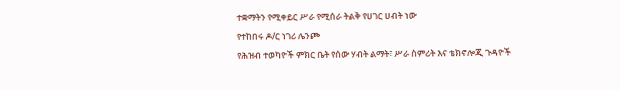ተቋማትን የሚቀይር ሥራ የሚሰራ ትልቅ የሀገር ሀብት ነው
የተከበሩ ዶ/ር ነገሪ ሌንጮ
የሕዝብ ተወካዮች ምክር ቤት የሰው ሃብት ልማት፣ ሥራ ስምሪት እና ቴክኖሎጂ ጉዳዮች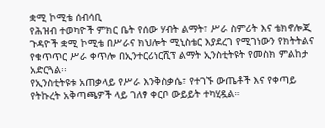ቋሚ ኮሚቴ ሰብሳቢ
የሕዝብ ተወካዮች ምክር ቤት የሰው ሃብት ልማት፣ ሥራ ስምሪት እና ቴክኖሎጂ ጉዳዮች ቋሚ ኮሚቴ በሥራና ክህሎት ሚኒስቴር እያደረገ የሚገነውን የክትትልና የቁጥጥር ሥራ ቀጥሎ በኢንተርሪነርሺፕ ልማት ኢንስቲትዩት የመስክ ምልከታ አድርጓል፡፡
የኢንስቲትዩቱ አጠቃላይ የሥራ እንቅስቃሴ፣ የተገኙ ውጤቶች እና የቀጣይ የትኩረት አቅጣጫዎች ላይ ገለፃ ቀርቦ ውይይት ተካሂዷል።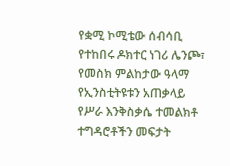የቋሚ ኮሚቴው ሰብሳቢ የተከበሩ ዶክተር ነገሪ ሌንጮ፣ የመስክ ምልከታው ዓላማ የኢንስቲትዩቱን አጠቃላይ የሥራ እንቅስቃሴ ተመልክቶ ተግዳሮቶችን መፍታት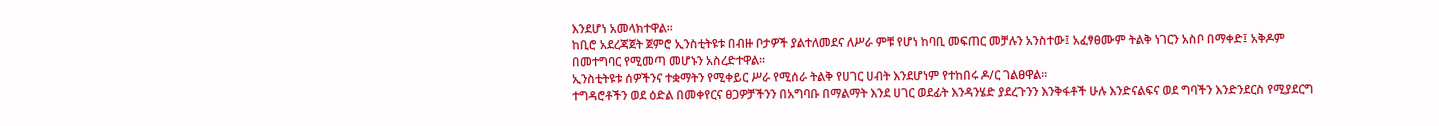እንደሆነ አመላክተዋል፡፡
ከቢሮ አደረጃጀት ጀምሮ ኢንስቲትዩቱ በብዙ ቦታዎች ያልተለመደና ለሥራ ምቹ የሆነ ከባቢ መፍጠር መቻሉን አንስተው፤ አፈፃፀሙም ትልቅ ነገርን አስቦ በማቀድ፤ አቅዶም በመተግባር የሚመጣ መሆኑን አስረድተዋል፡፡
ኢንስቲትዩቱ ሰዎችንና ተቋማትን የሚቀይር ሥራ የሚሰራ ትልቅ የሀገር ሀብት እንደሆነም የተከበሩ ዶ/ር ገልፀዋል፡፡
ተግዳሮቶችን ወደ ዕድል በመቀየርና ፀጋዎቻችንን በአግባቡ በማልማት እንደ ሀገር ወደፊት እንዳንሄድ ያደረጉንን እንቅፋቶች ሁሉ እንድናልፍና ወደ ግባችን እንድንደርስ የሚያደርግ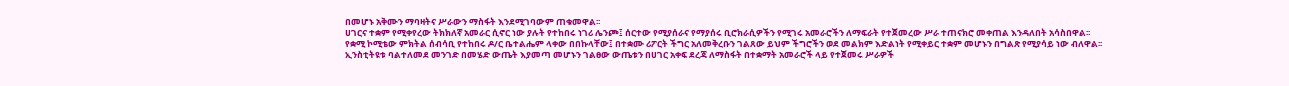በመሆኑ አቅሙን ማባዛትና ሥራውን ማስፋት እንደሚገባውም ጠቁመዋል፡፡
ሀገርና ተቋም የሚቀየረው ትክክለኛ አመራር ሲኖር ነው ያሉት የተከበሩ ነገሪ ሌንጮ፤ ሰርተው የሚያሰራና የማያሰሩ ቢሮክራሲዎችን የሚገሩ አመራሮችን ለማፍራት የተጀመረው ሥራ ተጠናክሮ መቀጠል እንዳለበት አሳስበዋል፡፡
የቋሚ ኮሚቴው ምክትል ሰብሳቢ የተከበሩ ዶ/ር ቤተልሔም ላቀው በበኩላቸው፤ በተቋሙ ሪፖርት ችግር አለመቅረቡን ገልጸው ይህም ችግሮችን ወደ መልክም እድልነት የሚቀይር ተቋም መሆኑን በግልጽ የሚያሳይ ነው ብለዋል፡፡
ኢንስቲትዩቱ ባልተለመደ መንገድ በመሄድ ውጤት እያመጣ መሆኑን ገልፀው ውጤቱን በሀገር አቀፍ ደረጃ ለማስፋት በተቋማት አመራሮች ላይ የተጀመሩ ሥራዎች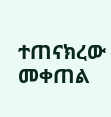ተጠናክረው መቀጠል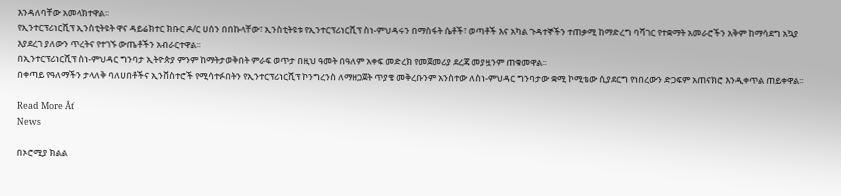እንዳለባቸው አመላክተዋል፡፡
የኢንተርፕሪነርሺፕ ኢንስቲትዩት ዋና ዳይሬክተር ክቡር ዶ/ር ሀሰን በበኩላቸው፣ ኢንስቲትዩቱ የኢንተርፕሪነርሺፕ ስነ-ምህዳሩን በማስፋት ሴቶች፣ ወጣቶች እና አካል ጉዳተኞችን ተጠቃሚ ከማድረግ ባሻገር የተቋማት አመራሮችን አቅም ከማሳደግ አኳያ እያደረገ ያለውን ጥረትና የተገኙ ውጤቶችን አብራርተዋል፡፡
በኢንተርፕሪነርሺፕ ስነ-ምህዳር ግንባታ ኢትዮጵያ ምንም ከማትታወቅበት ምራፍ ወጥታ በዚህ ዓመት በዓለም አቀፍ መድረክ የመጀመሪያ ደረጃ መያዟንም ጠቁመዋል፡፡
በቀጣይ የዓለማችን ታላለቅ ባለሀበቶችና ኢንቨስተሮች የሚሳተፉበትን የኢንተርፕሪነርሺፕ ኮንግረንስ ለማዘጋጀት ጥያቄ መቅረቡንም አንስተው ለስነ-ምህዳር ግንባታው ቋሚ ኮሚቴው ሲያደርግ የነበረውን ድጋፍም አጠናክሮ እንዲቀጥል ጠይቀዋል፡፡

Read More Âť
News

በኦሮሚያ ክልል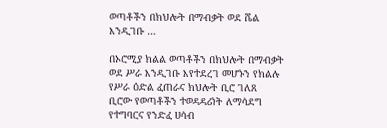ወጣቶችን በክህሎት በማብቃት ወደ ሼል እንዲገቡ …

በኦሮሚያ ክልል ወጣቶችን በክህሎት በማብቃት ወደ ሥራ እንዲገቡ እየተደረገ መሆኑን የክልሉ የሥራ ዕድል ፈጠራና ክህሎት ቢሮ ገለጸ
ቢሮው የወጣቶችን ተወዳዳሪነት ለማሳደግ የተግባርና የንድፈ ሀሳብ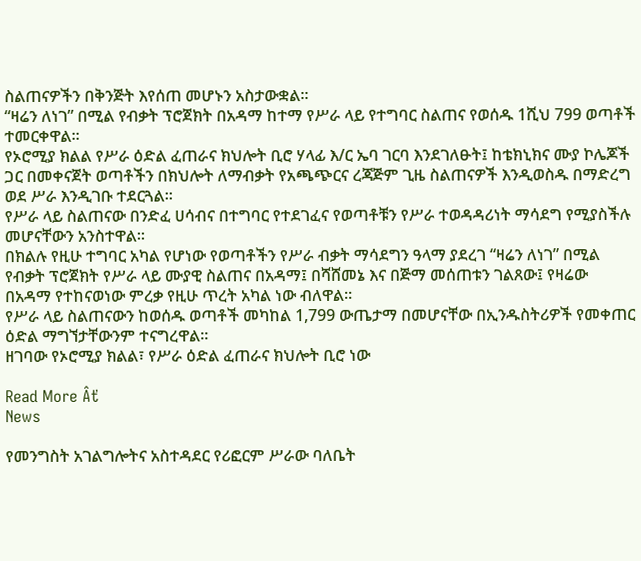ስልጠናዎችን በቅንጅት እየሰጠ መሆኑን አስታውቋል።
“ዛሬን ለነገ” በሚል የብቃት ፕሮጀክት በአዳማ ከተማ የሥራ ላይ የተግባር ስልጠና የወሰዱ 1ሺህ 799 ወጣቶች ተመርቀዋል።
የኦሮሚያ ክልል የሥራ ዕድል ፈጠራና ክህሎት ቢሮ ሃላፊ እ/ር ኤባ ገርባ እንደገለፁት፤ ከቴክኒክና ሙያ ኮሌጆች ጋር በመቀናጀት ወጣቶችን በክህሎት ለማብቃት የአጫጭርና ረጃጅም ጊዜ ስልጠናዎች እንዲወስዱ በማድረግ ወደ ሥራ እንዲገቡ ተደርጓል።
የሥራ ላይ ስልጠናው በንድፈ ሀሳብና በተግባር የተደገፈና የወጣቶቹን የሥራ ተወዳዳሪነት ማሳደግ የሚያስችሉ መሆናቸውን አንስተዋል።
በክልሉ የዚሁ ተግባር አካል የሆነው የወጣቶችን የሥራ ብቃት ማሳደግን ዓላማ ያደረገ “ዛሬን ለነገ” በሚል የብቃት ፕሮጀክት የሥራ ላይ ሙያዊ ስልጠና በአዳማ፤ በሻሸመኔ እና በጅማ መሰጠቱን ገልጸው፤ የዛሬው በአዳማ የተከናወነው ምረቃ የዚሁ ጥረት አካል ነው ብለዋል።
የሥራ ላይ ስልጠናውን ከወሰዱ ወጣቶች መካከል 1,799 ውጤታማ በመሆናቸው በኢንዱስትሪዎች የመቀጠር ዕድል ማግኘታቸውንም ተናግረዋል።
ዘገባው የኦሮሚያ ክልል፣ የሥራ ዕድል ፈጠራና ክህሎት ቢሮ ነው

Read More Âť
News

የመንግስት አገልግሎትና አስተዳደር የሪፎርም ሥራው ባለቤት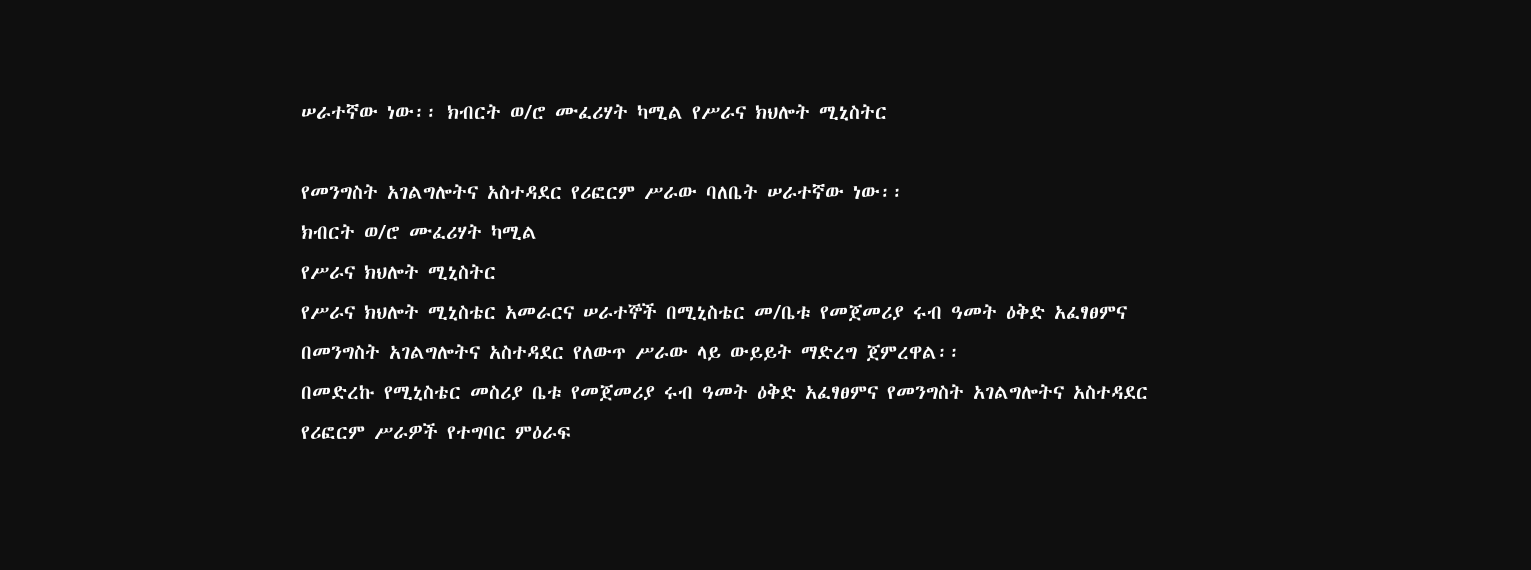ሠራተኛው ነው፡፡ ክብርት ወ/ሮ ሙፈሪሃት ካሚል የሥራና ክህሎት ሚኒስትር

የመንግስት አገልግሎትና አስተዳደር የሪፎርም ሥራው ባለቤት ሠራተኛው ነው፡፡
ክብርት ወ/ሮ ሙፈሪሃት ካሚል
የሥራና ክህሎት ሚኒስትር
የሥራና ክህሎት ሚኒስቴር አመራርና ሠራተኞች በሚኒስቴር መ/ቤቱ የመጀመሪያ ሩብ ዓመት ዕቅድ አፈፃፀምና በመንግስት አገልግሎትና አስተዳደር የለውጥ ሥራው ላይ ውይይት ማድረግ ጀምረዋል፡፡
በመድረኩ የሚኒስቴር መስሪያ ቤቱ የመጀመሪያ ሩብ ዓመት ዕቅድ አፈፃፀምና የመንግስት አገልግሎትና አስተዳደር የሪፎርም ሥራዎች የተግባር ምዕራፍ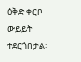ዕቅድ ቀርቦ ውይይት ተደርጎበታል፡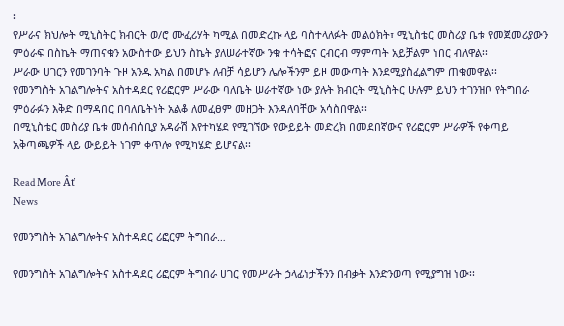፡
የሥራና ክህሎት ሚኒስትር ክብርት ወ/ሮ ሙፈሪሃት ካሚል በመድረኩ ላይ ባስተላለፉት መልዕክት፣ ሚኒስቴር መስሪያ ቤቱ የመጀመሪያውን ምዕራፍ በስኬት ማጠናቁን አውስተው ይህን ስኬት ያለሠራተኛው ንቁ ተሳትፎና ርብርብ ማምጣት አይቻልም ነበር ብለዋል፡፡
ሥራው ሀገርን የመገንባት ጉዞ አንዱ አካል በመሆኑ ለብቻ ሳይሆን ሌሎችንም ይዞ መውጣት እንደሚያስፈልግም ጠቁመዋል፡፡
የመንግስት አገልግሎትና አስተዳደር የሪፎርም ሥራው ባለቤት ሠራተኛው ነው ያሉት ክብርት ሚኒስትር ሁሉም ይህን ተገንዝቦ የትግበራ ምዕራፉን እቅድ በማዳበር በባለቤትነት አልቆ ለመፈፀም መዘጋት እንዳለባቸው አሳስበዋል፡፡
በሚኒስቴር መስሪያ ቤቱ መሰብሰቢያ አዳራሽ እየተካሄደ የሚገኘው የውይይት መድረክ በመደበኛውና የሪፎርም ሥራዎች የቀጣይ አቅጣጫዎች ላይ ውይይት ነገም ቀጥሎ የሚካሄድ ይሆናል፡፡

Read More Âť
News

የመንግስት አገልግሎትና አስተዳደር ሪፎርም ትግበራ…

የመንግስት አገልግሎትና አስተዳደር ሪፎርም ትግበራ ሀገር የመሥራት ኃላፊነታችንን በብቃት እንድንወጣ የሚያግዝ ነው፡፡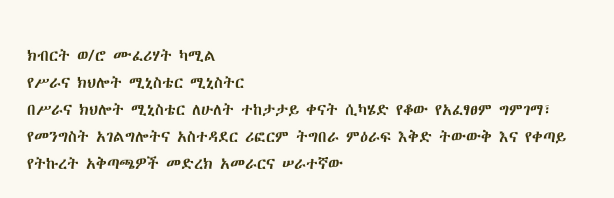ክብርት ወ/ሮ ሙፈሪሃት ካሚል
የሥራና ክህሎት ሚኒስቴር ሚኒስትር
በሥራና ክህሎት ሚኒስቴር ለሁለት ተከታታይ ቀናት ሲካሄድ የቆው የአፈፃፀም ግምገማ፣ የመንግስት አገልግሎትና አስተዳደር ሪፎርም ትግበራ ምዕራፍ እቅድ ትውውቅ እና የቀጣይ የትኩረት አቅጣጫዎች መድረክ አመራርና ሠራተኛው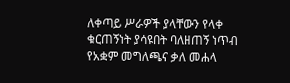ለቀጣይ ሥራዎች ያላቸውን የላቀ ቁርጠኝነት ያሳዩበት ባለዘጠኝ ነጥብ የአቋም መግለጫና ቃለ መሐላ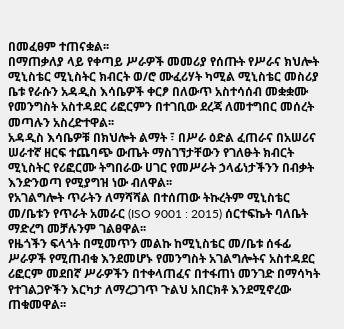በመፈፀም ተጠናቋል፡፡
በማጠቃለያ ላይ የቀጣይ ሥራዎች መመሪያ የሰጡት የሥራና ክህሎት ሚኒስቴር ሚኒስትር ክብርት ወ/ሮ ሙፈሪሃት ካሚል ሚኒስቴር መስሪያ ቤቱ የራሱን አዳዲስ እሳቤዎች ቀርፆ በለውጥ አስተሳሰብ መቋቋሙ የመንግስት አስተዳደር ሪፎርምን በተገቢው ደረጃ ለመተግበር መሰረት መጣሉን አስረድተዋል፡፡
አዳዲስ እሳቤዎቹ በክህሎት ልማት ፣ በሥራ ዕድል ፈጠራና በአሠሪና ሠራተኛ ዘርፍ ተጨባጭ ውጤት ማስገኘታቸውን የገለፁት ክብርት ሚኒስትር የሪፎርሙ ትግበራው ሀገር የመሥራት ኃላፊነታችንን በብቃት እንድንወጣ የሚያግዝ ነው ብለዋል፡፡
የአገልግሎት ጥራትን ለማሻሻል በተሰጠው ትኩረትም ሚኒስቴር መ/ቤቱን የጥራት አመራር (ISO 9001 : 2015) ሰርተፍኬት ባለቤት ማድረግ መቻሉንም ገልፀዋል፡፡
የዜጎችን ፍላጎት በሚመጥን መልኩ ከሚኒስቴር መ/ቤቱ ሰፋፊ ሥራዎች የሚጠብቁ እንደመሆኑ የመንግስት አገልግሎትና አስተዳደር ሪፎርም መደበኛ ሥራዎችን በተቀላጠፈና በተፋጠነ መንገድ በማሳካት የተገልጋዮችን እርካታ ለማረጋገጥ ጉልህ አበርክቶ እንደሚኖረው ጠቁመዋል፡፡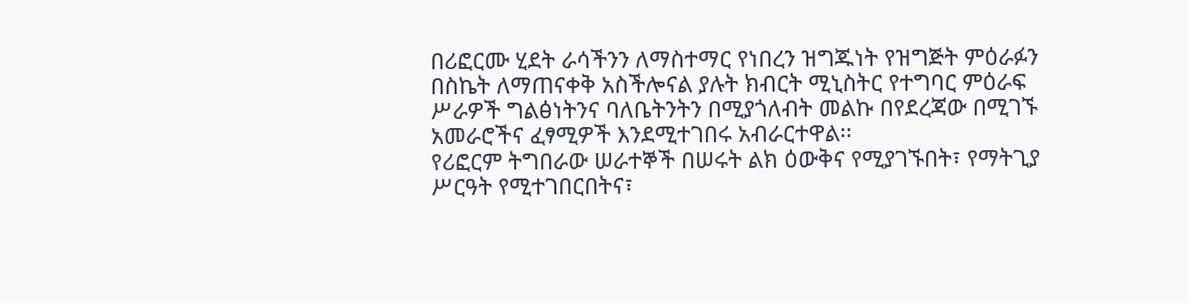በሪፎርሙ ሂደት ራሳችንን ለማስተማር የነበረን ዝግጁነት የዝግጅት ምዕራፉን በስኬት ለማጠናቀቅ አስችሎናል ያሉት ክብርት ሚኒስትር የተግባር ምዕራፍ ሥራዎች ግልፅነትንና ባለቤትንትን በሚያጎለብት መልኩ በየደረጃው በሚገኙ አመራሮችና ፈፃሚዎች እንደሚተገበሩ አብራርተዋል፡፡
የሪፎርም ትግበራው ሠራተኞች በሠሩት ልክ ዕውቅና የሚያገኙበት፣ የማትጊያ ሥርዓት የሚተገበርበትና፣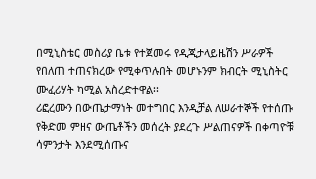በሚኒስቴር መስሪያ ቤቱ የተጀመሩ የዲጂታላይዜሽን ሥራዎች የበለጠ ተጠናክረው የሚቀጥሉበት መሆኑንም ክብርት ሚኒስትር ሙፈሪሃት ካሚል አስረድተዋል፡፡
ሪፎረሙን በውጤታማነት መተግበር እንዲቻል ለሠራተኞች የተሰጡ የቅድመ ምዘና ውጤቶችን መሰረት ያደረጉ ሥልጠናዎች በቀጣዮቹ ሳምንታት እንደሚሰጡና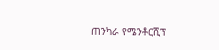ጠንካራ የሜንቶርሺፕ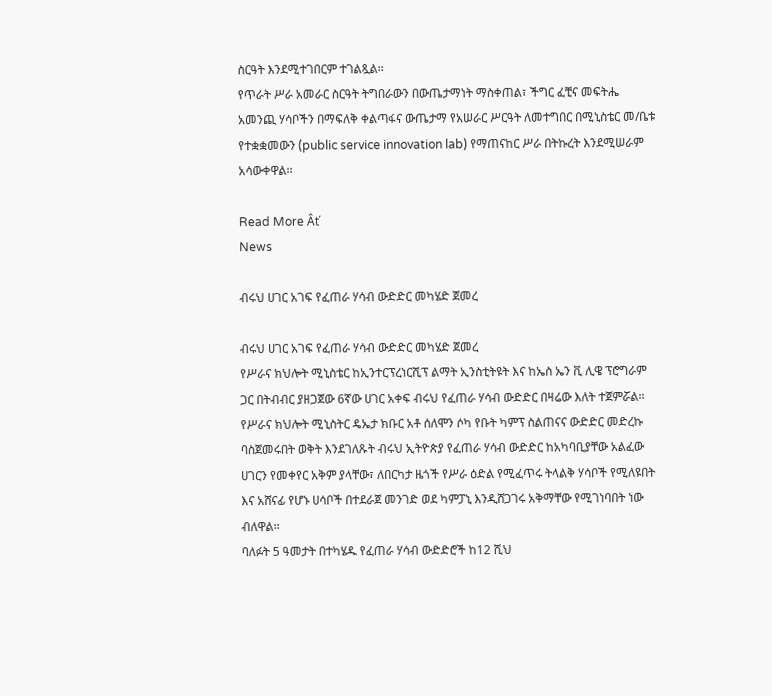ስርዓት እንደሚተገበርም ተገልጿል፡፡
የጥራት ሥራ አመራር ስርዓት ትግበራውን በውጤታማነት ማስቀጠል፣ ችግር ፈቺና መፍትሔ አመንጪ ሃሳቦችን በማፍለቅ ቀልጣፋና ውጤታማ የአሠራር ሥርዓት ለመተግበር በሚኒስቴር መ/ቤቱ የተቋቋመውን (public service innovation lab) የማጠናከር ሥራ በትኩረት እንደሚሠራም አሳውቀዋል፡፡

Read More Âť
News

ብሩህ ሀገር አገፍ የፈጠራ ሃሳብ ውድድር መካሄድ ጀመረ

ብሩህ ሀገር አገፍ የፈጠራ ሃሳብ ውድድር መካሄድ ጀመረ
የሥራና ክህሎት ሚኒስቴር ከኢንተርፕረነርሺፕ ልማት ኢንስቲትዩት እና ከኤስ ኤን ቪ ሊዌ ፕሮግራም ጋር በትብብር ያዘጋጀው 6ኛው ሀገር አቀፍ ብሩህ የፈጠራ ሃሳብ ውድድር በዛሬው እለት ተጀምሯል፡፡
የሥራና ክህሎት ሚኒስትር ዴኤታ ክቡር አቶ ሰለሞን ሶካ የቡት ካምፕ ስልጠናና ውድድር መድረኩ ባስጀመሩበት ወቅት እንደገለጹት ብሩህ ኢትዮጵያ የፈጠራ ሃሳብ ውድድር ከአካባቢያቸው አልፈው ሀገርን የመቀየር አቅም ያላቸው፣ ለበርካታ ዜጎች የሥራ ዕድል የሚፈጥሩ ትላልቅ ሃሳቦች የሚለዩበት እና አሸናፊ የሆኑ ሀሳቦች በተደራጀ መንገድ ወደ ካምፓኒ እንዲሸጋገሩ አቅማቸው የሚገነባበት ነው ብለዋል፡፡
ባለፉት 5 ዓመታት በተካሄዱ የፈጠራ ሃሳብ ውድድሮች ከ12 ሺህ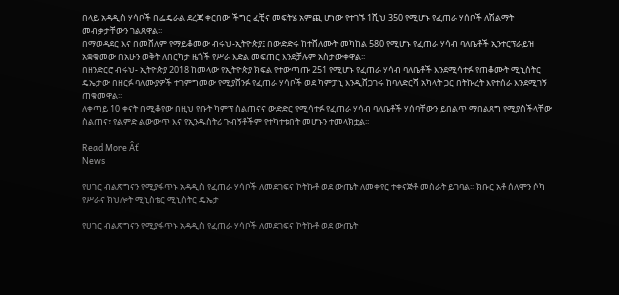በላይ አዳዲስ ሃሳቦች በፌዴራል ደረጃ ቀርበው ችግር ፈቺና መፍትሄ አምጪ ሆነው የተገኙ 1ሺህ 350 የሚሆኑ የፈጠራ ሃሰቦች ለሽልማት መብቃታቸውን ገልጸዋል፡፡
በማወዳደር እና በመሸለም የማይቆመው ብሩህ-ኢትዮጵያ፤ በውድድሩ ከተሸለሙት መካከል 580 የሚሆኑ የፈጠራ ሃሳብ ባለቤቶች ኢንተርፕራይዝ አቋቁመው በአሁን ወቅት ለበርካታ ዜጎች የሥራ እድል መፍጠር እንደቻሉም አስታውቀዋል፡፡
በዘንድርሮ ብሩህ- ኢትዮጵያ 2018 ከመላው የኢትዮጵያ ክፍል የተውጣጡ 251 የሚሆኑ የፈጠራ ሃሳብ ባለቤቶች እንደሚሳተፉ የጠቆሙት ሚኒስትር ዴኤታው በዘርፉ ባለሙያዎች ተገምግመው የሚያሸንፉ የፈጠራ ሃሳቦች ወደ ካምፓኒ እንዲሸጋገሩ ከባለድርሻ አካላት ጋር በትኩረት እየተሰራ እንደሚገኝ ጠቁመዋል፡፡
ለቀጣይ 10 ቀናት በሚቆየው በዚህ የቡት ካምፕ ስልጠናና ውድድር የሚሳተፉ የፈጠራ ሃሳብ ባለቤቶች ሃሰባቸውን ይበልጥ ማበልጸግ የሚያስችላቸው ስልጠና፣ የልምድ ልውውጥ እና የኢንዱስትሪ ጉብኝቶችም የተካተቱበት መሆኑን ተመላክቷል፡፡

Read More Âť
News

የሀገር ብልጽግናን የሚያፋጥኑ አዳዲስ የፈጠራ ሃሳቦች ለመደገፍና ኮትኩቶ ወደ ውጤት ለመቀየር ተቀናጅቶ መስራት ይገባል፡፡ ክቡር አቶ ሰለሞን ሶካ የሥራና ክህሎት ሚኒስቴር ሚኒስትር ዴኤታ

የሀገር ብልጽግናን የሚያፋጥኑ አዳዲስ የፈጠራ ሃሳቦች ለመደገፍና ኮትኩቶ ወደ ውጤት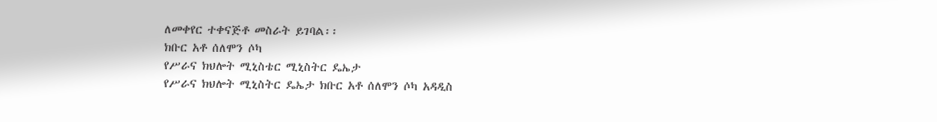ለመቀየር ተቀናጅቶ መስራት ይገባል፡፡
ክቡር አቶ ሰለሞን ሶካ
የሥራና ክህሎት ሚኒስቴር ሚኒስትር ዴኤታ
የሥራና ክህሎት ሚኒስትር ዴኤታ ክቡር አቶ ሰለሞን ሶካ አዳዲስ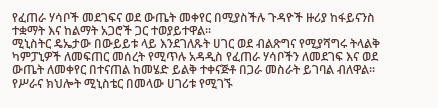የፈጠራ ሃሳቦች መደገፍና ወደ ውጤት መቀየር በሚያስችሉ ጉዳዮች ዙሪያ ከፋይናንስ ተቋማት እና ከልማት አጋሮች ጋር ተወያይተዋል፡፡
ሚኒስትር ዴኤታው በውይይቱ ላይ እንደገለጹት ሀገር ወደ ብልጽግና የሚያሻግሩ ትላልቅ ካምፓኒዎች ለመፍጠር መሰረት የሚጥሉ አዳዲስ የፈጠራ ሃሳቦችን ለመደገፍ እና ወደ ውጤት ለመቀየር በተናጠል ከመሄድ ይልቅ ተቀናጅቶ በጋራ መስራት ይገባል ብለዋል፡፡
የሥራና ክህሎት ሚኒስቴር በመላው ሀገሪቱ የሚገኙ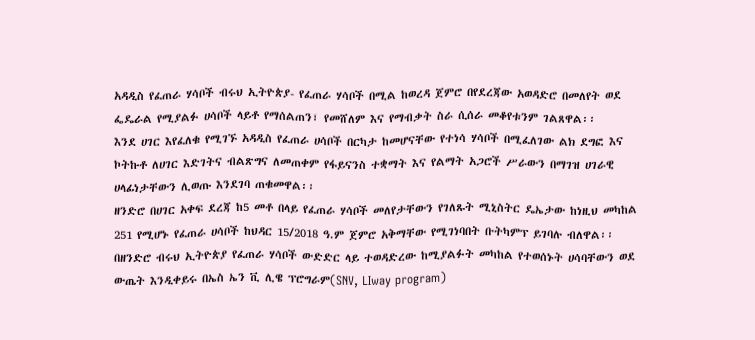አዳዲስ የፈጠራ ሃሳቦች ብሩህ ኢትዮጵያ- የፈጠራ ሃሳቦች በሚል ከወረዳ ጀምሮ በየደረጃው አወዳድሮ በመለየት ወደ ፌዴራል የሚያልፉ ሀሳቦች ላይቶ የማሰልጠን፣ የመሸለም እና የማብቃት ስራ ሲሰራ መቆየቱንም ገልጸዋል፡፡
እንደ ሀገር እየፈለቁ የሚገኙ አዳዲስ የፈጠራ ሀሳቦች በርካታ ከመሆናቸው የተነሳ ሃሳቦች በሚፈለገው ልክ ደግፎ እና ኮትኩቶ ለሀገር እድገትና ብልጽግና ለመጠቀም የፋይናንስ ተቋማት እና የልማት አጋሮች ሥራውን በማገዝ ሀገራዊ ሀላፊነታቸውን ሊወጡ እንደገባ ጠቁመዋል፡፡
ዘንድሮ በሀገር አቀፍ ደረጃ ከ5 መቶ በላይ የፈጠራ ሃሳቦች መለየታቸውን የገለጹት ሚኒስትር ዴኤታው ከነዚህ መካከል 251 የሚሆኑ የፈጠራ ሀሳቦች ከህዳር 15/2018 ዓ.ም ጀምሮ አቅማቸው የሚገነባበት ቡትካምፕ ይገባሉ ብለዋል፡፡
በዘንድሮ ብሩህ ኢትዮጵያ የፈጠራ ሃሳቦች ውድድር ላይ ተወዳድረው ከሚያልፉት መካከል የተወሰኑት ሀሳባቸውን ወደ ውጤት እንዲቀይሩ በኤስ ኤን ቪ ሊዌ ፕሮግራም(SNV, LIway program)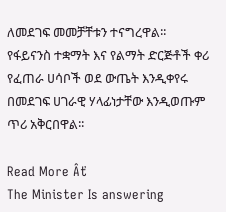ለመደገፍ መመቻቸቱን ተናግረዋል፡፡
የፋይናንስ ተቋማት እና የልማት ድርጅቶች ቀሪ የፈጠራ ሀሳቦች ወደ ውጤት እንዲቀየሩ በመደገፍ ሀገራዊ ሃላፊነታቸው እንዲወጡም ጥሪ አቅርበዋል፡፡

Read More Âť
The Minister Is answering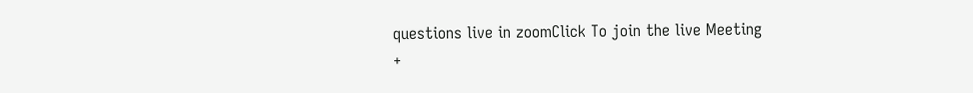questions live in zoomClick To join the live Meeting
+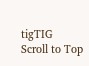tigTIG
Scroll to Top